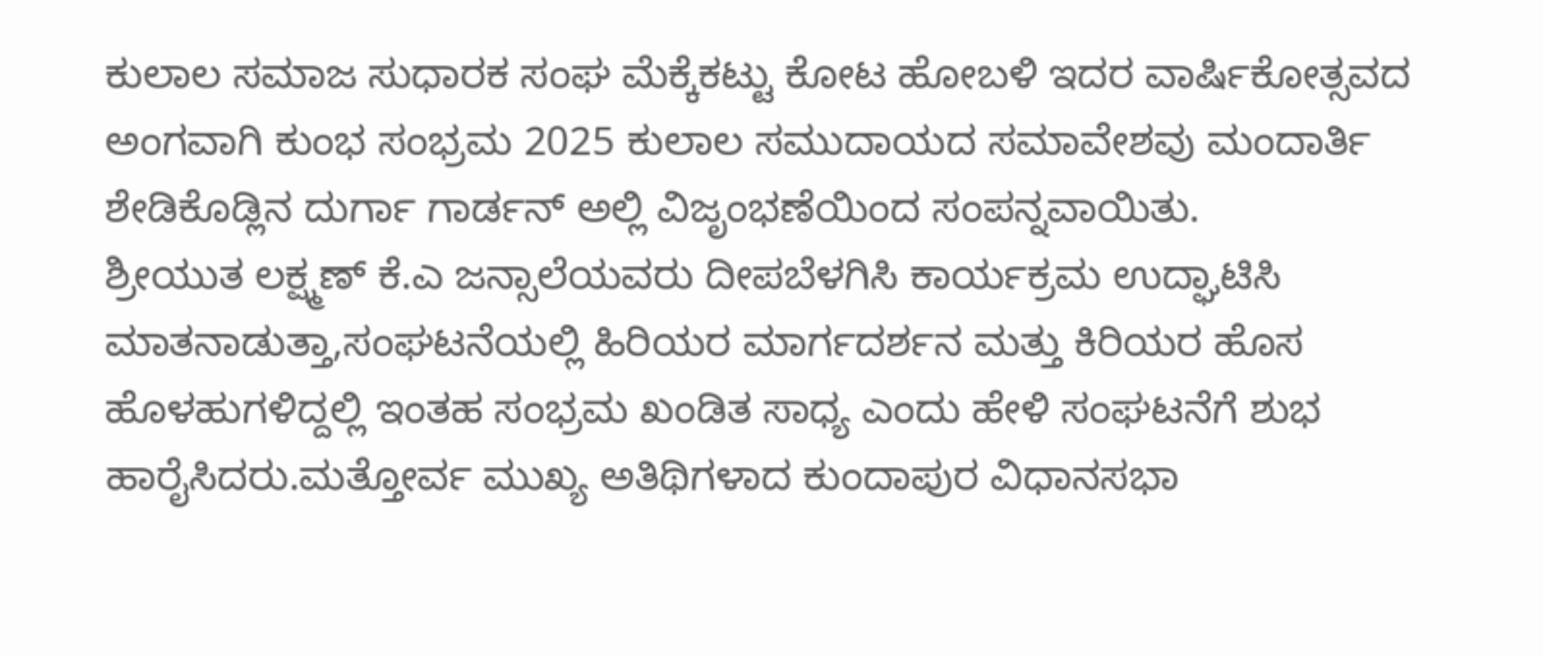ಕುಲಾಲ ಸಮಾಜ ಸುಧಾರಕ ಸಂಘ ಮೆಕ್ಕೆಕಟ್ಟು ಕೋಟ ಹೋಬಳಿ ಇದರ ವಾರ್ಷಿಕೋತ್ಸವದ ಅಂಗವಾಗಿ ಕುಂಭ ಸಂಭ್ರಮ 2025 ಕುಲಾಲ ಸಮುದಾಯದ ಸಮಾವೇಶವು ಮಂದಾರ್ತಿ ಶೇಡಿಕೊಡ್ಲಿನ ದುರ್ಗಾ ಗಾರ್ಡನ್ ಅಲ್ಲಿ ವಿಜೃಂಭಣೆಯಿಂದ ಸಂಪನ್ನವಾಯಿತು.
ಶ್ರೀಯುತ ಲಕ್ಷ್ಮಣ್ ಕೆ.ಎ ಜನ್ಸಾಲೆಯವರು ದೀಪಬೆಳಗಿಸಿ ಕಾರ್ಯಕ್ರಮ ಉದ್ಘಾಟಿಸಿ ಮಾತನಾಡುತ್ತಾ,ಸಂಘಟನೆಯಲ್ಲಿ ಹಿರಿಯರ ಮಾರ್ಗದರ್ಶನ ಮತ್ತು ಕಿರಿಯರ ಹೊಸ ಹೊಳಹುಗಳಿದ್ದಲ್ಲಿ ಇಂತಹ ಸಂಭ್ರಮ ಖಂಡಿತ ಸಾಧ್ಯ ಎಂದು ಹೇಳಿ ಸಂಘಟನೆಗೆ ಶುಭ ಹಾರೈಸಿದರು.ಮತ್ತೋರ್ವ ಮುಖ್ಯ ಅತಿಥಿಗಳಾದ ಕುಂದಾಪುರ ವಿಧಾನಸಭಾ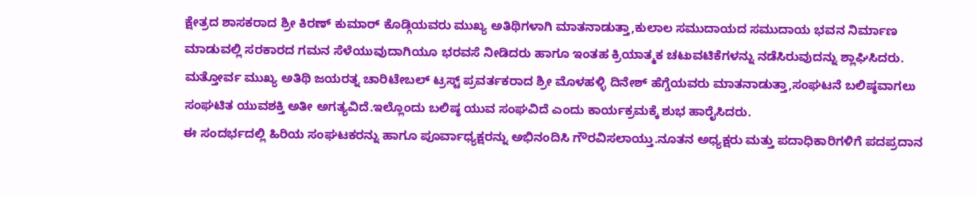ಕ್ಷೇತ್ರದ ಶಾಸಕರಾದ ಶ್ರೀ ಕಿರಣ್ ಕುಮಾರ್ ಕೊಡ್ಗಿಯವರು ಮುಖ್ಯ ಅತಿಥಿಗಳಾಗಿ ಮಾತನಾಡುತ್ತಾ,ಕುಲಾಲ ಸಮುದಾಯದ ಸಮುದಾಯ ಭವನ ನಿರ್ಮಾಣ ಮಾಡುವಲ್ಲಿ ಸರಕಾರದ ಗಮನ ಸೆಳೆಯುವುದಾಗಿಯೂ ಭರವಸೆ ನೀಡಿದರು ಹಾಗೂ ಇಂತಹ ಕ್ರಿಯಾತ್ಮಕ ಚಟುವಟಿಕೆಗಳನ್ನು ನಡೆಸಿರುವುದನ್ನು ಶ್ಲಾಘಿಸಿದರು.
ಮತ್ತೋರ್ವ ಮುಖ್ಯ ಅತಿಥಿ ಜಯರತ್ನ ಚಾರಿಟೇಬಲ್ ಟ್ರಸ್ಟ್ ಪ್ರವರ್ತಕರಾದ ಶ್ರೀ ಮೊಳಹಳ್ಳಿ ದಿನೇಶ್ ಹೆಗ್ಡೆಯವರು ಮಾತನಾಡುತ್ತಾ,ಸಂಘಟನೆ ಬಲಿಷ್ಠವಾಗಲು ಸಂಘಟಿತ ಯುವಶಕ್ತಿ ಅತೀ ಅಗತ್ಯವಿದೆ.ಇಲ್ಲೊಂದು ಬಲಿಷ್ಠ ಯುವ ಸಂಘವಿದೆ ಎಂದು ಕಾರ್ಯಕ್ರಮಕ್ಕೆ ಶುಭ ಹಾರೈಸಿದರು.
ಈ ಸಂದರ್ಭದಲ್ಲಿ ಹಿರಿಯ ಸಂಘಟಕರನ್ನು ಹಾಗೂ ಪೂರ್ವಾಧ್ಯಕ್ಷರನ್ನು ಅಭಿನಂದಿಸಿ ಗೌರವಿಸಲಾಯ್ತು.ನೂತನ ಅಧ್ಯಕ್ಷರು ಮತ್ತು ಪದಾಧಿಕಾರಿಗಳಿಗೆ ಪದಪ್ರದಾನ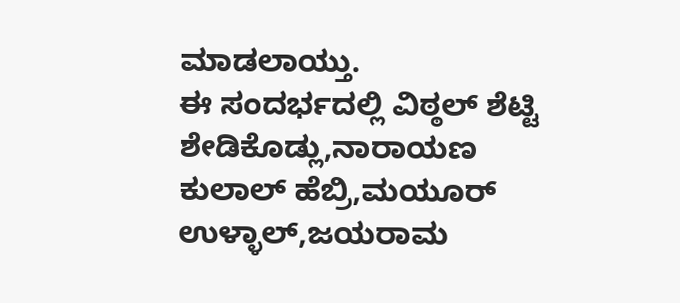ಮಾಡಲಾಯ್ತು.
ಈ ಸಂದರ್ಭದಲ್ಲಿ ವಿಠ್ಠಲ್ ಶೆಟ್ಟಿ ಶೇಡಿಕೊಡ್ಲು,ನಾರಾಯಣ ಕುಲಾಲ್ ಹೆಬ್ರಿ,ಮಯೂರ್ ಉಳ್ಳಾಲ್,ಜಯರಾಮ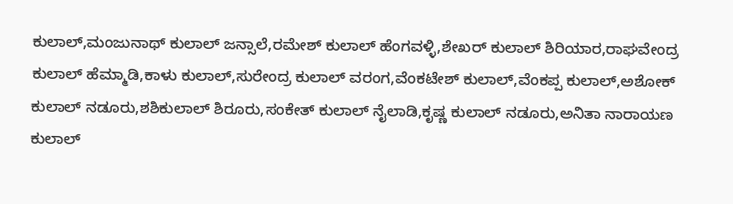ಕುಲಾಲ್,ಮಂಜುನಾಥ್ ಕುಲಾಲ್ ಜನ್ಸಾಲೆ,ರಮೇಶ್ ಕುಲಾಲ್ ಹೆಂಗವಳ್ಳಿ,ಶೇಖರ್ ಕುಲಾಲ್ ಶಿರಿಯಾರ,ರಾಘವೇಂದ್ರ ಕುಲಾಲ್ ಹೆಮ್ಮಾಡಿ,ಕಾಳು ಕುಲಾಲ್,ಸುರೇಂದ್ರ ಕುಲಾಲ್ ವರಂಗ,ವೆಂಕಟೇಶ್ ಕುಲಾಲ್,ವೆಂಕಪ್ಪ ಕುಲಾಲ್,ಅಶೋಕ್ ಕುಲಾಲ್ ನಡೂರು,ಶಶಿಕುಲಾಲ್ ಶಿರೂರು,ಸಂಕೇತ್ ಕುಲಾಲ್ ನೈಲಾಡಿ,ಕೃಷ್ಣ ಕುಲಾಲ್ ನಡೂರು,ಅನಿತಾ ನಾರಾಯಣ ಕುಲಾಲ್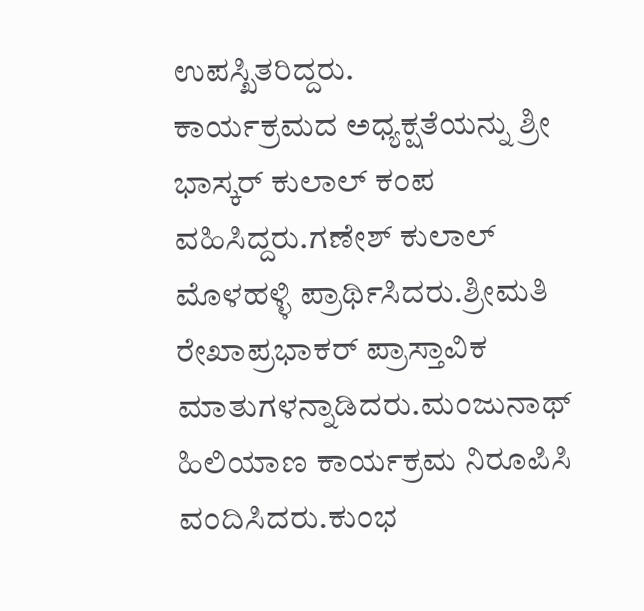ಉಪಸ್ಖಿತರಿದ್ದರು.
ಕಾರ್ಯಕ್ರಮದ ಅಧ್ಯಕ್ಷತೆಯನ್ನು ಶ್ರೀ ಭಾಸ್ಕರ್ ಕುಲಾಲ್ ಕಂಪ ವಹಿಸಿದ್ದರು.ಗಣೇಶ್ ಕುಲಾಲ್ ಮೊಳಹಳ್ಳಿ ಪ್ರಾರ್ಥಿಸಿದರು.ಶ್ರೀಮತಿ ರೇಖಾಪ್ರಭಾಕರ್ ಪ್ರಾಸ್ತಾವಿಕ ಮಾತುಗಳನ್ನಾಡಿದರು.ಮಂಜುನಾಥ್ ಹಿಲಿಯಾಣ ಕಾರ್ಯಕ್ರಮ ನಿರೂಪಿಸಿ ವಂದಿಸಿದರು.ಕುಂಭ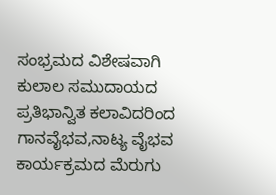ಸಂಭ್ರಮದ ವಿಶೇಷವಾಗಿ ಕುಲಾಲ ಸಮುದಾಯದ ಪ್ರತಿಭಾನ್ವಿತ ಕಲಾವಿದರಿಂದ ಗಾನವೈಭವ,ನಾಟ್ಯ ವೈಭವ ಕಾರ್ಯಕ್ರಮದ ಮೆರುಗು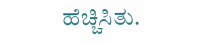ಹೆಚ್ಚಿಸಿತು.